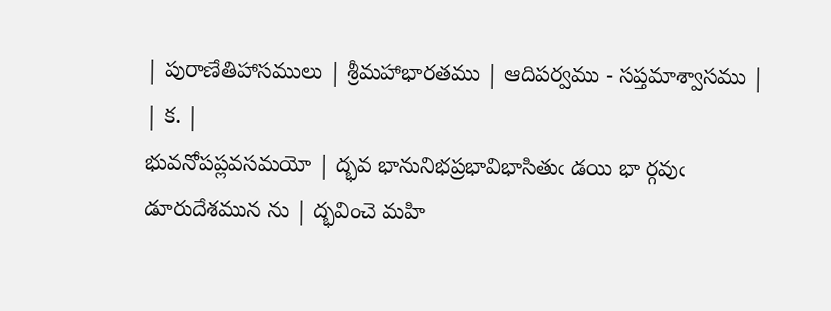| పురాణేతిహాసములు | శ్రీమహాభారతము | ఆదిపర్వము - సప్తమాశ్వాసము |
| క. |
భువనోపప్లవసమయో | ద్భవ భానునిభప్రభావిభాసితుఁ డయి భా ర్గవుఁ డూరుదేశమున ను | ద్భవించె మహి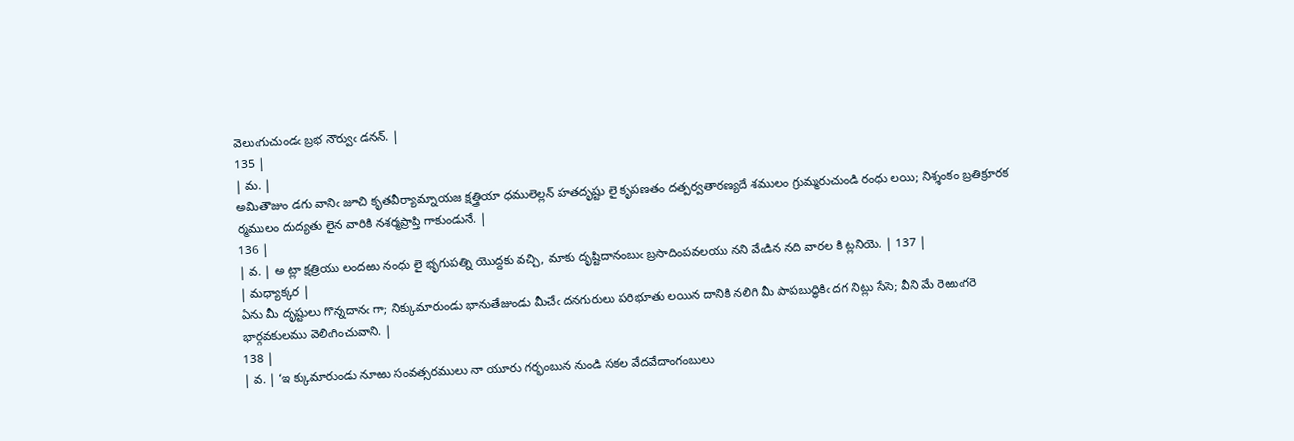వెలుఁగుచుండఁ బ్రభ నౌర్వుఁ డనన్. |
135 |
| మ. |
అమితౌజుం డగు వానిఁ జూచి కృతవీర్యామ్నాయజ క్షత్త్రియా ధములెల్లన్ హతదృష్టు లై కృపణతం దత్పర్వతారణ్యదే శములం గ్రుమ్మరుచుండి రంధు లయి; నిశ్శంకం బ్రతిక్రూరక ర్మములం దుద్యతు లైన వారికి నశర్మప్రాప్తి గాకుండునే. |
136 |
| వ. | అ ట్లా క్షత్రియు లందఱు నంధు లై భృగుపత్ని యొద్దకు వచ్చి, మాకు దృష్టిదానంబుఁ బ్రసాదింపవలయు నని వేఁడిన నది వారల కి ట్లనియె. | 137 |
| మధ్యాక్కర |
ఏను మీ దృష్టులు గొన్నదానఁ గా; నిక్కుమారుండు భానుతేజుండు మీచేఁ దనగురులు పరిభూతు లయిన దానికి నలిగి మీ పాపబుద్ధికిఁ దగ నిట్లు సేసె; వీని మే రెఱుఁగరె భార్గవకులము వెలిఁగించువాని. |
138 |
| వ. | ‘ఇ క్కుమారుండు నూఱు సంవత్సరములు నా యూరు గర్భంబున నుండి సకల వేదవేదాంగంబులు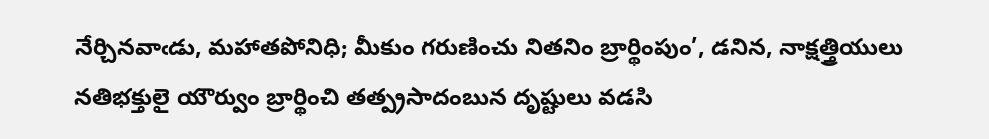నేర్చినవాఁడు, మహాతపోనిధి; మీకుం గరుణించు నితనిం బ్రార్థింపుం’, డనిన, నాక్షత్త్రియులు నతిభక్తులై యౌర్వుం బ్రార్థించి తత్ప్రసాదంబున దృష్టులు వడసి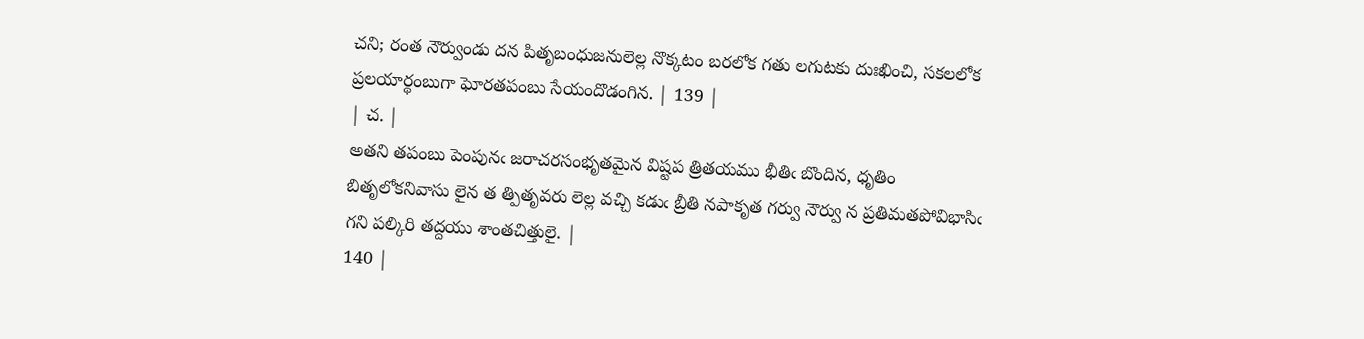చని; రంత నౌర్వుండు దన పితృబంధుజనులెల్ల నొక్కటం బరలోక గతు లగుటకు దుఃఖించి, సకలలోక ప్రలయార్థంబుగా ఘోరతపంబు సేయందొడంగిన. | 139 |
| చ. |
అతని తపంబు పెంపునఁ జరాచరసంభృతమైన విష్టప త్రితయము భీతిఁ బొందిన, ధృతిం బితృలోకనివాసు లైన త త్పితృవరు లెల్ల వచ్చి కడుఁ బ్రీతి నపాకృత గర్వు నౌర్వు న ప్రతిమతపోవిభాసిఁ గని పల్కిరి తద్దయు శాంతచిత్తులై. |
140 |